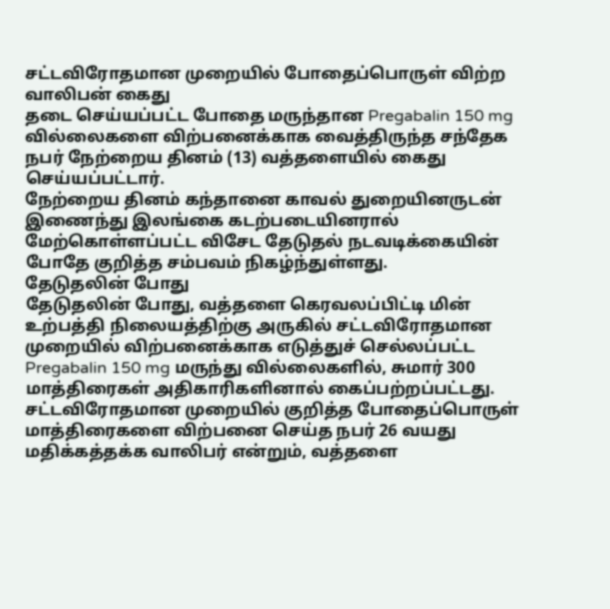சட்டவிரோதமான முறையில் போதைப்பொருள் விற்ற வாலிபன் கைது
தடை செய்யப்பட்ட போதை மருந்தான Pregabalin 150 mg வில்லைகளை விற்பனைக்காக வைத்திருந்த சந்தேக நபர் நேற்றைய தினம் (13) வத்தளையில் கைது செய்யப்பட்டார்.
நேற்றைய தினம் கந்தானை காவல் துறையினருடன் இணைந்து இலங்கை கடற்படையினரால் மேற்கொள்ளப்பட்ட விசேட தேடுதல் நடவடிக்கையின் போதே குறித்த சம்பவம் நிகழ்ந்துள்ளது.
தேடுதலின் போது
தேடுதலின் போது, வத்தளை கெரவலப்பிட்டி மின் உற்பத்தி நிலையத்திற்கு அருகில் சட்டவிரோதமான முறையில் விற்பனைக்காக எடுத்துச் செல்லப்பட்ட Pregabalin 150 mg மருந்து வில்லைகளில், சுமார் 300 மாத்திரைகள் அதிகாரிகளினால் கைப்பற்றப்பட்டது.
சட்டவிரோதமான முறையில் குறித்த போதைப்பொருள் மாத்திரைகளை விற்பனை செய்த நபர் 26 வயது மதிக்கத்தக்க வாலிபர் என்றும், வத்தளை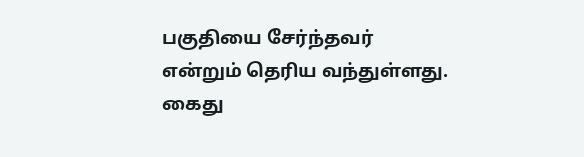பகுதியை சேர்ந்தவர் என்றும் தெரிய வந்துள்ளது.
கைது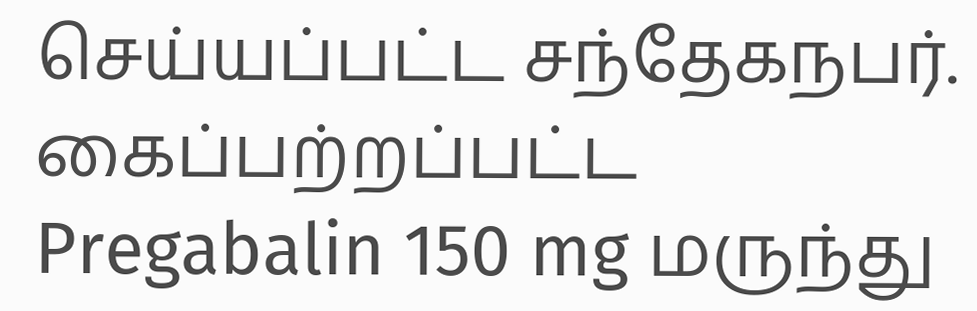செய்யப்பட்ட சந்தேகநபர்.
கைப்பற்றப்பட்ட Pregabalin 150 mg மருந்து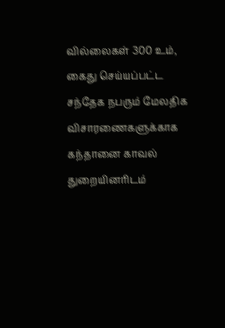வில்லைகள் 300 உம், கைது செய்யப்பட்ட சந்தேக நபரும் மேலதிக விசாரணைகளுக்காக கந்தானை காவல் துறையினரிடம்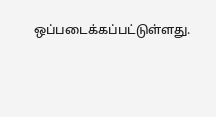ஒப்படைக்கப்பட்டுள்ளது.